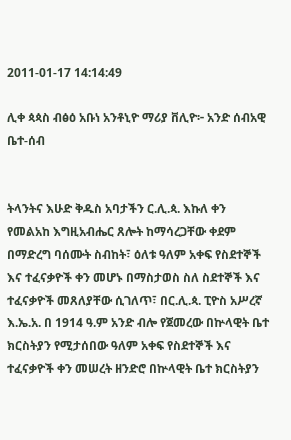2011-01-17 14:14:49

ሊቀ ጳጳስ ብፅዕ አቡነ አንቶኒዮ ማሪያ ቨሊዮ፦ አንድ ሰብአዊ ቤተ-ሰብ


ትላንትና እሁድ ቅዱስ አባታችን ር.ሊ.ጳ. እኩለ ቀን የመልአከ እግዚአብሔር ጸሎት ከማሳረጋቸው ቀደም በማድረግ ባሰሙት ስብከት፣ ዕለቱ ዓለም አቀፍ የስደተኞች እና ተፈናቃዮች ቀን መሆኑ በማስታወስ ስለ ስደተኞች እና ተፈናቃዮች መጸለያቸው ሲገለጥ፣ በር.ሊ.ጳ. ፒዮስ አሥረኛ እ.ኤ.አ. በ 1914 ዓ.ም አንድ ብሎ የጀመረው በኵላዊት ቤተ ክርስትያን የሚታሰበው ዓለም አቀፍ የስደተኞች እና ተፈናቃዮች ቀን መሠረት ዘንድሮ በኵላዊት ቤተ ክርስትያን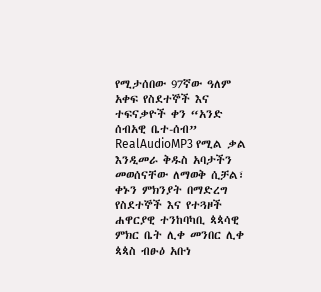የሚታሰበው 97ኛው ዓለም አቀፍ የስደተኞች እና ተፍናቃዮች ቀን “አንድ ሰብአዊ ቤተ-ሰብ” RealAudioMP3 የሚል ቃል እንዲመራ ቅዱስ አባታችን መወሰናቸው ለማወቅ ሲቻል፣ ቀኑን ምክንያት በማድረግ የስደተኞች እና የተጓዞች ሐዋርያዊ ተንከባካቢ ጳጳሳዊ ምክር ቤት ሊቀ መንበር ሊቀ ጳጳስ ብፁዕ አቡነ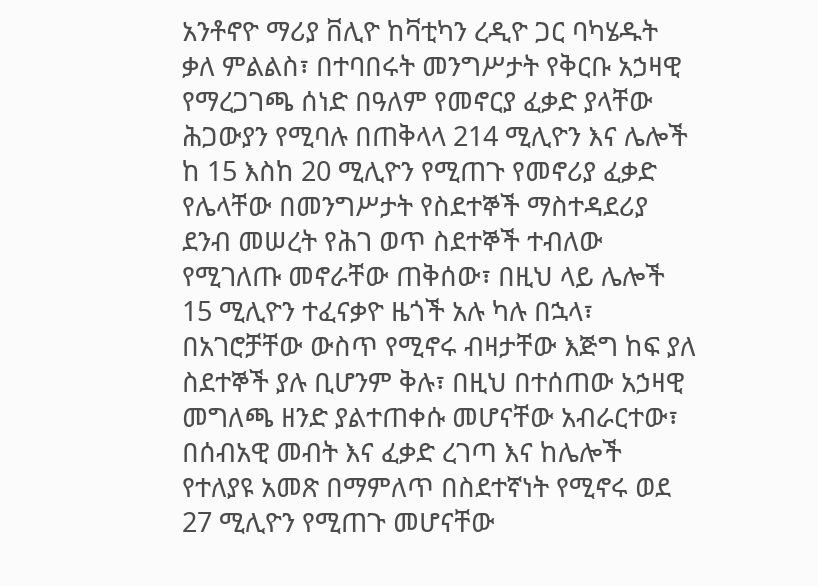አንቶኖዮ ማሪያ ቨሊዮ ከቫቲካን ረዲዮ ጋር ባካሄዱት ቃለ ምልልስ፣ በተባበሩት መንግሥታት የቅርቡ አኃዛዊ የማረጋገጫ ሰነድ በዓለም የመኖርያ ፈቃድ ያላቸው ሕጋውያን የሚባሉ በጠቅላላ 214 ሚሊዮን እና ሌሎች ከ 15 እስከ 20 ሚሊዮን የሚጠጉ የመኖሪያ ፈቃድ የሌላቸው በመንግሥታት የስደተኞች ማስተዳደሪያ ደንብ መሠረት የሕገ ወጥ ስደተኞች ተብለው የሚገለጡ መኖራቸው ጠቅሰው፣ በዚህ ላይ ሌሎች 15 ሚሊዮን ተፈናቃዮ ዜጎች አሉ ካሉ በኋላ፣ በአገሮቻቸው ውስጥ የሚኖሩ ብዛታቸው እጅግ ከፍ ያለ ስደተኞች ያሉ ቢሆንም ቅሉ፣ በዚህ በተሰጠው አኃዛዊ መግለጫ ዘንድ ያልተጠቀሱ መሆናቸው አብራርተው፣ በሰብአዊ መብት እና ፈቃድ ረገጣ እና ከሌሎች የተለያዩ አመጽ በማምለጥ በስደተኛነት የሚኖሩ ወደ 27 ሚሊዮን የሚጠጉ መሆናቸው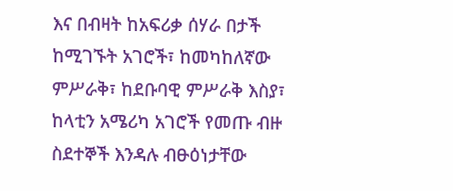እና በብዛት ከአፍሪቃ ሰሃራ በታች ከሚገኙት አገሮች፣ ከመካከለኛው ምሥራቅ፣ ከደቡባዊ ምሥራቅ እስያ፣ ከላቲን አሜሪካ አገሮች የመጡ ብዙ ስደተኞች እንዳሉ ብፁዕነታቸው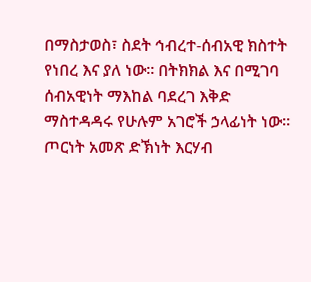በማስታወስ፣ ስደት ኅብረተ-ሰብአዊ ክስተት የነበረ እና ያለ ነው። በትክክል እና በሚገባ ሰብአዊነት ማእከል ባደረገ እቅድ ማስተዳዳሩ የሁሉም አገሮች ኃላፊነት ነው። ጦርነት አመጽ ድኽነት እርሃብ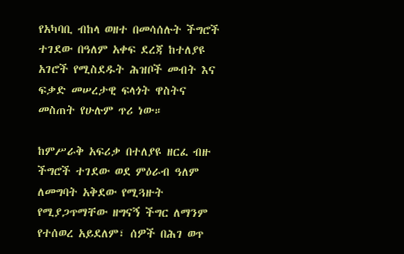የአካባቢ ብከላ ወዘተ በመሳሰሉት ችግሮች ተገደው በዓለም አቀፍ ደረጃ ከተለያዩ አገሮች የሚስደዱት ሕዝቦች መብት እና ፍቃድ መሠረታዊ ፍላጎት ዋስትና መስጠት የሁሉም ጥሪ ነው።

ከምሥራቅ አፍሪቃ በተለያዩ ዘርፈ ብዙ ችግሮች ተገደው ወደ ምዕራብ ዓለም ለመግባት አቅደው የሚጓዙት የሚያጋጥማቸው ዘግናኝ ችግር ለማንም የተሰወረ አይደለም፣ ሰዎች በሕገ ወጥ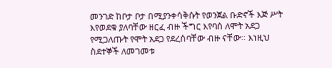መንገድ ከቦታ ቦታ በሚያንቀሳቅሱት የወንጀል ቡድኖች እጅ ሥት እየወደቁ ያለባቸው ዘርፈ ብዙ ችግር እየባሰ ለሞት አደጋ የሚጋለጡት የሞት አደጋ የደረሰባቸው ብዙ ናቸው። እነዚህ ስደተኞች ለመገመቱ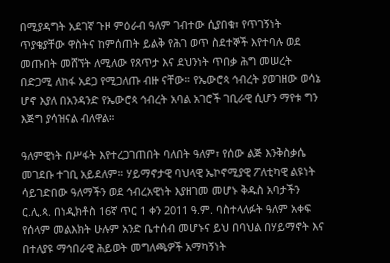በሚያዳግት አደገኛ ጉዞ ምዕራብ ዓለም ገብተው ሲያበቁ፣ የጥገኝነት ጥያቄያቸው ዋስትና ከምሰጠት ይልቅ የሕገ ወጥ ስደተኞች እየተባሉ ወደ መጡበት መሸኘት ለሚለው የጸጥታ እና ደህንነት ጥበቃ ሕግ መሠረት በድጋሚ ለከፋ አደጋ የሚጋለጡ ብዙ ናቸው። የኤውሮጳ ኅብረት ያወገዘው ወሳኔ ሆኖ እያለ በአንዳንድ የኤውሮጳ ኅብረት አባል አገሮች ገቢራዊ ሲሆን ማየቱ ግን እጅግ ያሳዝናል ብለዋል።

ዓለምዊነት በሥፋት እየተረጋገጠበት ባለበት ዓለም፣ የሰው ልጅ እንቅስቃሴ መገደቡ ተገቢ አይደለም። ሃይማኖታዊ ባህላዊ ኤኮኖሚያዊ ፖለቲካዊ ልዩነት ሳይገድበው ዓለማችን ወደ ኅብረአዊነት እያዘገመ መሆኑ ቅዱስ አባታችን ር.ሊ.ጳ. በነዲክቶስ 16ኛ ጥር 1 ቀን 2011 ዓ.ም. ባስተላለፉት ዓለም አቀፍ የሰላም መልእክት ሁሉም አንድ ቤተሰብ መሆኑና ይህ በባህል በሃይማኖት እና በተለያዩ ማኅበራዊ ሕይወት መግለጫዎች አማካኝነት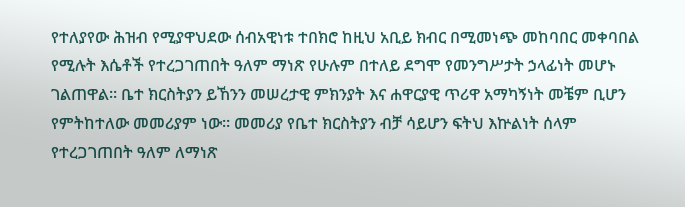የተለያየው ሕዝብ የሚያዋህደው ሰብአዊነቱ ተበክሮ ከዚህ አቢይ ክብር በሚመነጭ መከባበር መቀባበል የሚሉት እሴቶች የተረጋገጠበት ዓለም ማነጽ የሁሉም በተለይ ደግሞ የመንግሥታት ኃላፊነት መሆኑ ገልጠዋል። ቤተ ክርስትያን ይኸንን መሠረታዊ ምክንያት እና ሐዋርያዊ ጥሪዋ አማካኝነት መቼም ቢሆን የምትከተለው መመሪያም ነው። መመሪያ የቤተ ክርስትያን ብቻ ሳይሆን ፍትህ እኵልነት ሰላም የተረጋገጠበት ዓለም ለማነጽ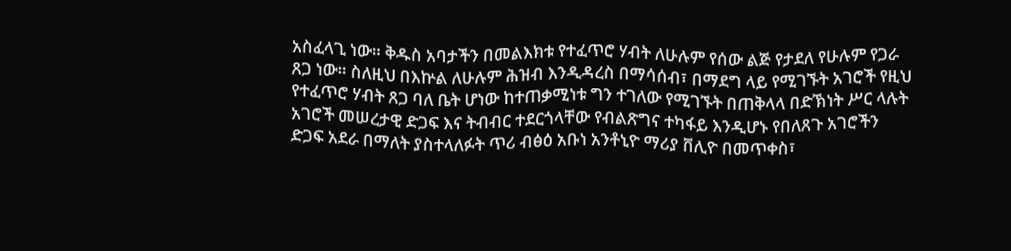አስፈላጊ ነው። ቅዱስ አባታችን በመልእክቱ የተፈጥሮ ሃብት ለሁሉም የሰው ልጅ የታደለ የሁሉም የጋራ ጸጋ ነው። ስለዚህ በእኵል ለሁሉም ሕዝብ እንዲዳረስ በማሳሰብ፣ በማደግ ላይ የሚገኙት አገሮች የዚህ የተፈጥሮ ሃብት ጸጋ ባለ ቤት ሆነው ከተጠቃሚነቱ ግን ተገለው የሚገኙት በጠቅላላ በድኽነት ሥር ላሉት አገሮች መሠረታዊ ድጋፍ እና ትብብር ተደርጎላቸው የብልጽግና ተካፋይ እንዲሆኑ የበለጸጉ አገሮችን ድጋፍ አደራ በማለት ያስተላለፉት ጥሪ ብፅዕ አቡነ አንቶኒዮ ማሪያ ቨሊዮ በመጥቀስ፣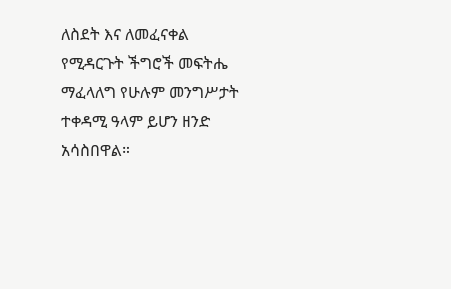ለስደት እና ለመፈናቀል የሚዳርጉት ችግሮች መፍትሔ ማፈላለግ የሁሉም መንግሥታት ተቀዳሚ ዓላም ይሆን ዘንድ አሳስበዋል።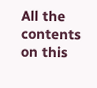All the contents on this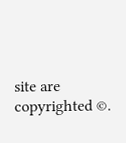site are copyrighted ©.